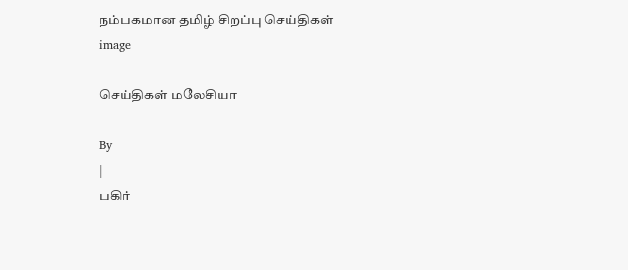நம்பகமான தமிழ் சிறப்பு செய்திகள்
image

செய்திகள் மலேசியா

By
|
பகிர்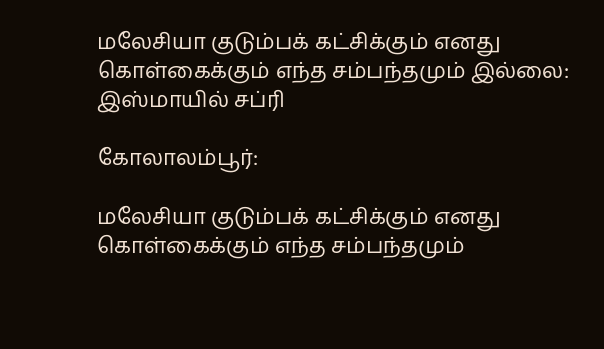மலேசியா குடும்பக் கட்சிக்கும் எனது கொள்கைக்கும் எந்த சம்பந்தமும் இல்லை: இஸ்மாயில் சப்ரி

கோலாலம்பூர்:

மலேசியா குடும்பக் கட்சிக்கும் எனது கொள்கைக்கும் எந்த சம்பந்தமும்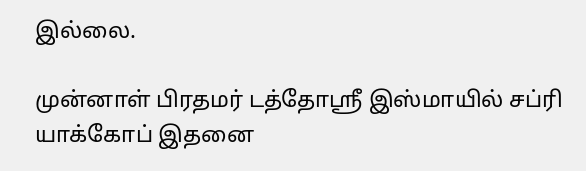இல்லை.

முன்னாள் பிரதமர் டத்தோஸ்ரீ இஸ்மாயில் சப்ரி யாக்கோப் இதனை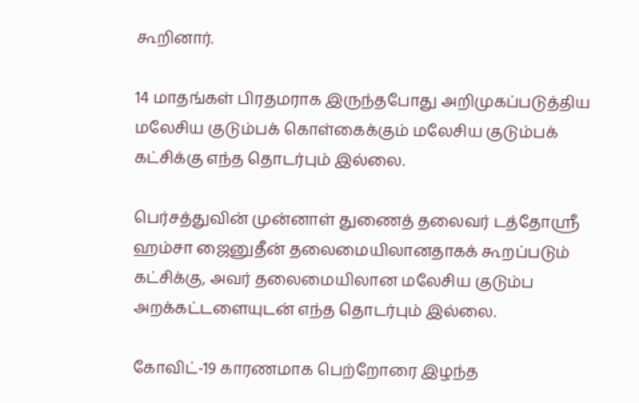கூறினார்.

14 மாதங்கள் பிரதமராக இருந்தபோது அறிமுகப்படுத்திய மலேசிய குடும்பக் கொள்கைக்கும் மலேசிய குடும்பக் கட்சிக்கு எந்த தொடர்பும் இல்லை.

பெர்சத்துவின் முன்னாள் துணைத் தலைவர் டத்தோஸ்ரீ ஹம்சா ஜைனுதீன் தலைமையிலானதாகக் கூறப்படும் கட்சிக்கு, அவர் தலைமையிலான மலேசிய குடும்ப அறக்கட்டளையுடன் எந்த தொடர்பும் இல்லை.

கோவிட்-19 காரணமாக பெற்றோரை இழந்த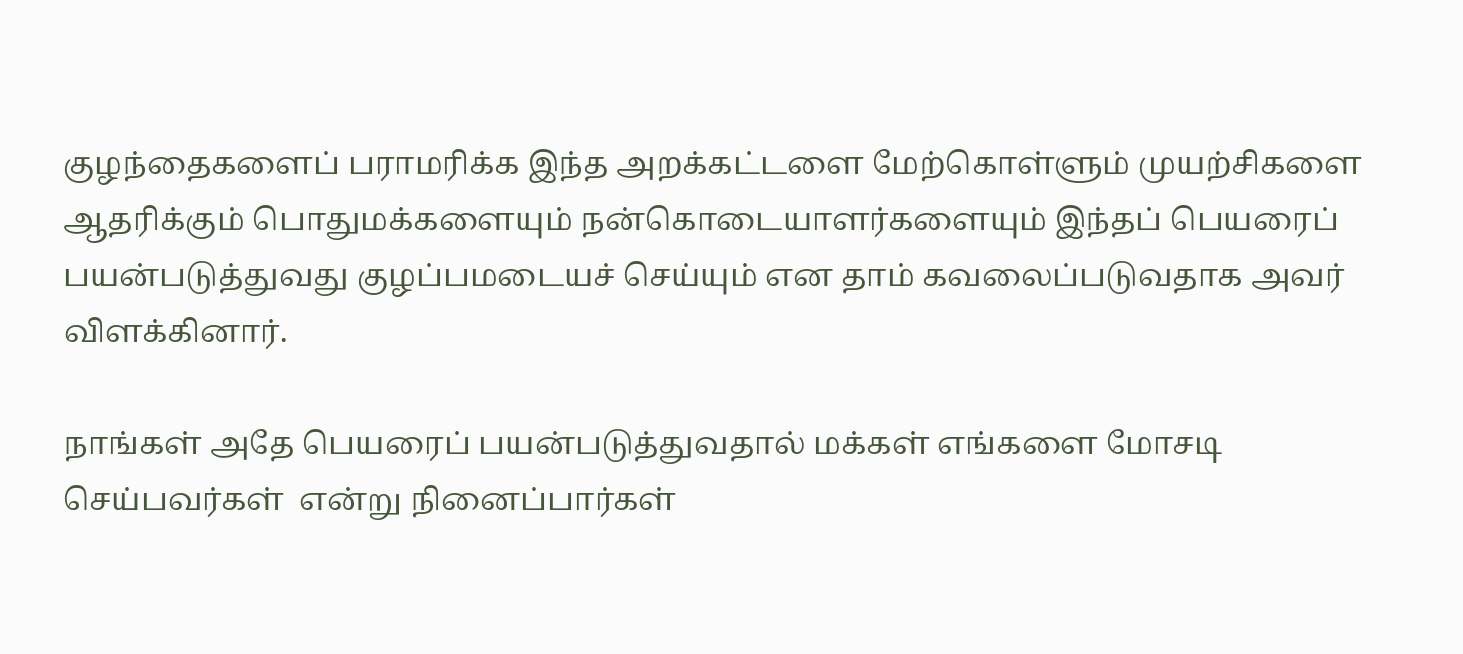குழந்தைகளைப் பராமரிக்க இந்த அறக்கட்டளை மேற்கொள்ளும் முயற்சிகளை ஆதரிக்கும் பொதுமக்களையும் நன்கொடையாளர்களையும் இந்தப் பெயரைப் பயன்படுத்துவது குழப்பமடையச் செய்யும் என தாம் கவலைப்படுவதாக அவர் விளக்கினார்.

நாங்கள் அதே பெயரைப் பயன்படுத்துவதால் மக்கள் எங்களை மோசடி செய்பவர்கள்  என்று நினைப்பார்கள்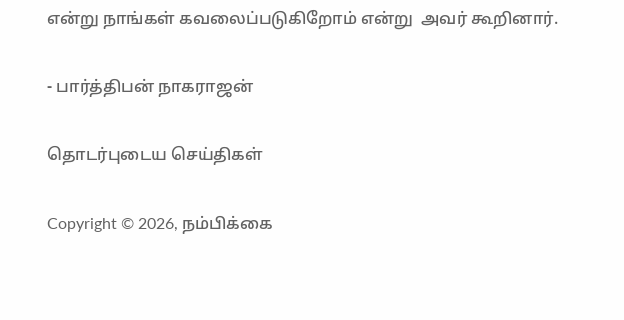என்று நாங்கள் கவலைப்படுகிறோம் என்று  அவர் கூறினார்.

- பார்த்திபன் நாகராஜன்

தொடர்புடைய செய்திகள்

Copyright © 2026, நம்பிக்கை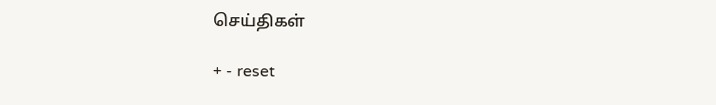செய்திகள்

+ - reset